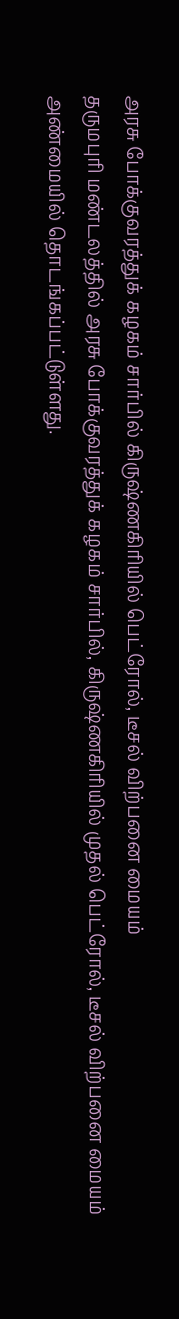அரசு போக்குவரத்துக் கழகம் சார்பில் கிருஷ்ணகிரியில் பெட்ரோல், டீசல் விற்பனை மையம்
தருமபுரி மண்டலத்தில் அரசு போக்குவரத்துக் கழகம் சார்பில், கிருஷ்ணகிரியில் முதல் பெட்ரோல், டீசல் விற்பனை மையம் அண்மையில் தொடங்கப்பட்டுள்ளது.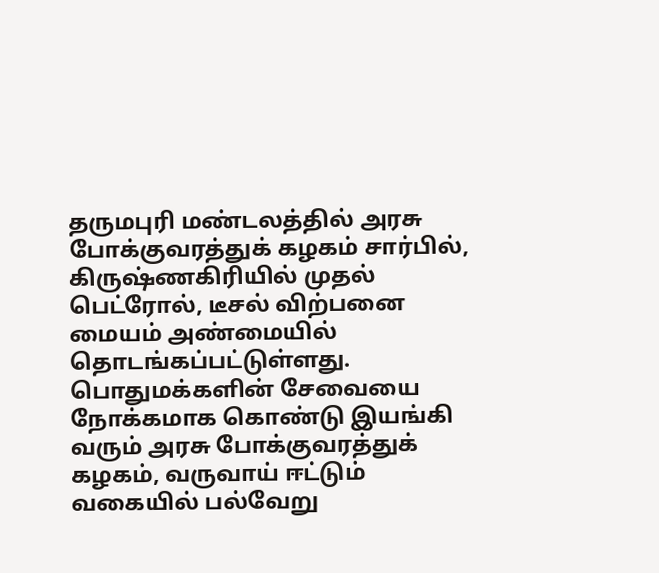தருமபுரி மண்டலத்தில் அரசு போக்குவரத்துக் கழகம் சார்பில், கிருஷ்ணகிரியில் முதல் பெட்ரோல், டீசல் விற்பனை மையம் அண்மையில் தொடங்கப்பட்டுள்ளது.
பொதுமக்களின் சேவையை நோக்கமாக கொண்டு இயங்கி வரும் அரசு போக்குவரத்துக் கழகம், வருவாய் ஈட்டும் வகையில் பல்வேறு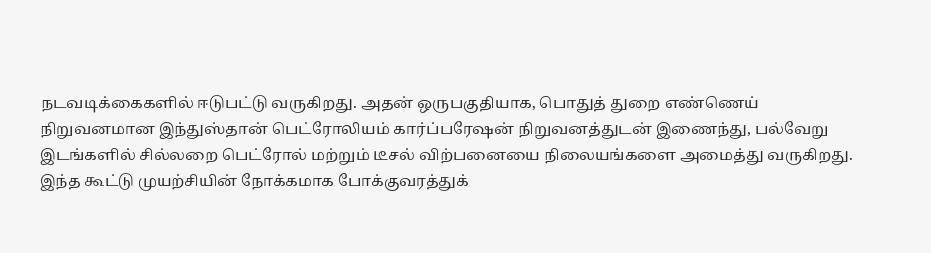நடவடிக்கைகளில் ஈடுபட்டு வருகிறது. அதன் ஒருபகுதியாக, பொதுத் துறை எண்ணெய் நிறுவனமான இந்துஸ்தான் பெட்ரோலியம் கார்ப்பரேஷன் நிறுவனத்துடன் இணைந்து, பல்வேறு இடங்களில் சில்லறை பெட்ரோல் மற்றும் டீசல் விற்பனையை நிலையங்களை அமைத்து வருகிறது.
இந்த கூட்டு முயற்சியின் நோக்கமாக போக்குவரத்துக்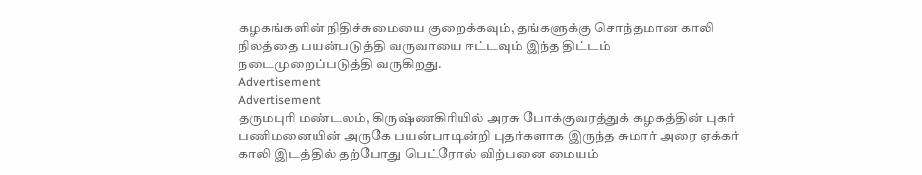கழகங்களின் நிதிச்சுமையை குறைக்கவும், தங்களுக்கு சொந்தமான காலி நிலத்தை பயன்படுத்தி வருவாயை ஈட்டவும் இந்த திட்டம் நடைமுறைப்படுத்தி வருகிறது.
Advertisement
Advertisement
தருமபுரி மண்டலம், கிருஷ்ணகிரியில் அரசு போக்குவரத்துக் கழகத்தின் புகர் பணிமனையின் அருகே பயன்பாடின்றி புதர்களாக இருந்த சுமார் அரை ஏக்கர் காலி இடத்தில் தற்போது பெட்ரோல் விற்பனை மையம்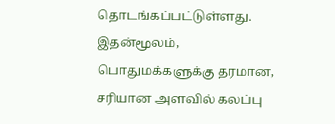தொடங்கப்பட்டுள்ளது.
இதன்மூலம், பொதுமக்களுக்கு தரமான, சரியான அளவில் கலப்பு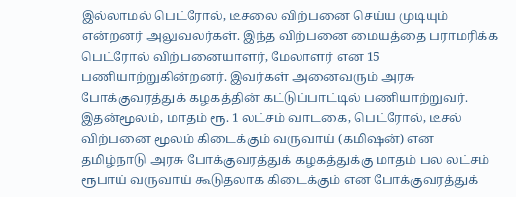இல்லாமல் பெட்ரோல், டீசலை விற்பனை செய்ய முடியும் என்றனர் அலுவலர்கள். இந்த விற்பனை மையத்தை பராமரிக்க பெட்ரோல் விற்பனையாளர், மேலாளர் என 15 பணியாற்றுகின்றனர். இவர்கள் அனைவரும் அரசு போக்குவரத்துக் கழகத்தின் கட்டுப்பாட்டில் பணியாற்றுவர்.
இதன்மூலம், மாதம் ரூ. 1 லட்சம் வாடகை, பெட்ரோல், டீசல் விற்பனை மூலம் கிடைக்கும் வருவாய் (கமிஷன்) என தமிழ்நாடு அரசு போக்குவரத்துக் கழகத்துக்கு மாதம் பல லட்சம் ரூபாய் வருவாய் கூடுதலாக கிடைக்கும் என போக்குவரத்துக்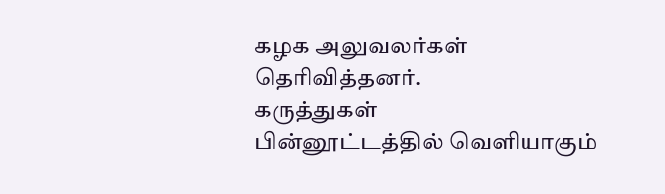கழக அலுவலர்கள் தெரிவித்தனர்.
கருத்துகள்
பின்னூட்டத்தில் வெளியாகும்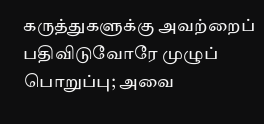கருத்துகளுக்கு அவற்றைப் பதிவிடுவோரே முழுப் பொறுப்பு; அவை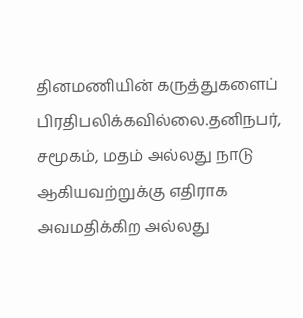தினமணியின் கருத்துகளைப் பிரதிபலிக்கவில்லை.தனிநபர், சமூகம், மதம் அல்லது நாடு ஆகியவற்றுக்கு எதிராக அவமதிக்கிற அல்லது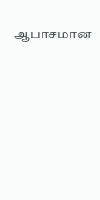ஆபாசமான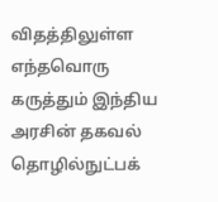விதத்திலுள்ள எந்தவொரு கருத்தும் இந்திய அரசின் தகவல் தொழில்நுட்பக்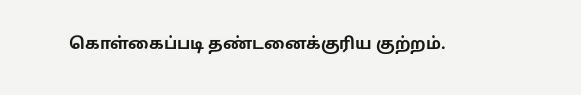கொள்கைப்படி தண்டனைக்குரிய குற்றம்.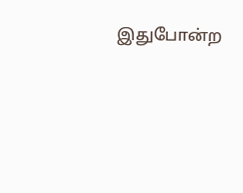இதுபோன்ற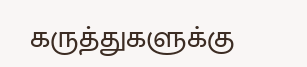கருத்துகளுக்கு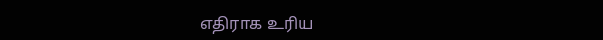எதிராக உரிய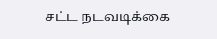சட்ட நடவடிக்கை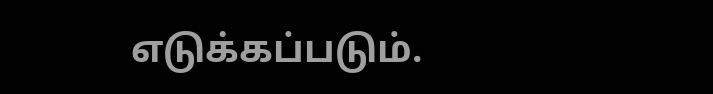எடுக்கப்படும்.